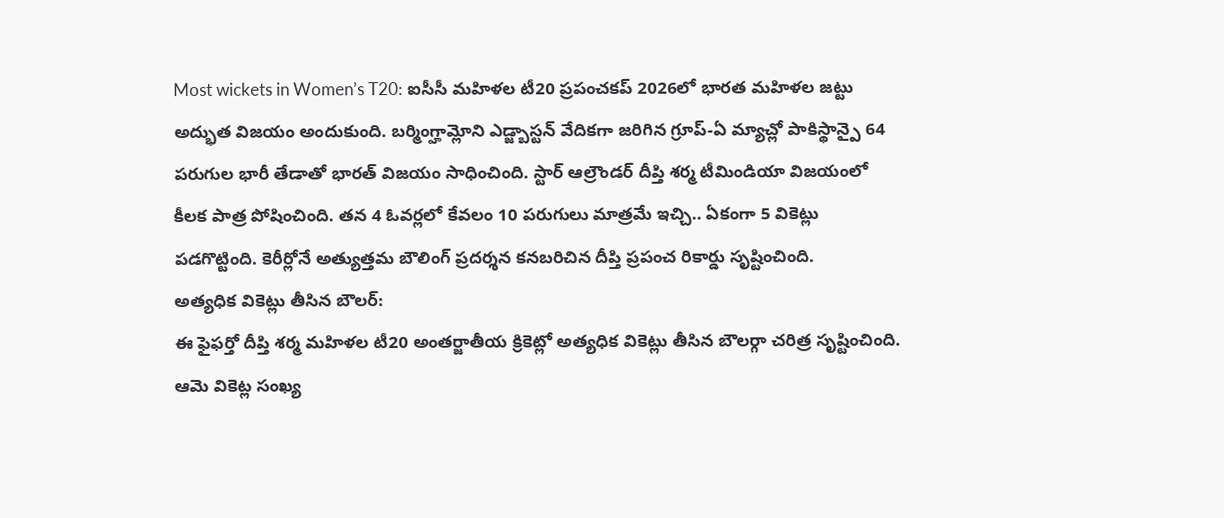Most wickets in Women’s T20: ఐసీసీ మహిళల టీ20 ప్రపంచకప్ 2026లో భారత మహిళల జట్టు అద్భుత విజయం అందుకుంది. బర్మింగ్హామ్లోని ఎడ్జ్బాస్టన్ వేదికగా జరిగిన గ్రూప్-ఏ మ్యాచ్లో పాకిస్థాన్పై 64 పరుగుల భారీ తేడాతో భారత్ విజయం సాధించింది. స్టార్ ఆల్రౌండర్ దీప్తి శర్మ టీమిండియా విజయంలో కీలక పాత్ర పోషించింది. తన 4 ఓవర్లలో కేవలం 10 పరుగులు మాత్రమే ఇచ్చి.. ఏకంగా 5 వికెట్లు పడగొట్టింది. కెరీర్లోనే అత్యుత్తమ బౌలింగ్ ప్రదర్శన కనబరిచిన దీప్తి ప్రపంచ రికార్డు సృష్టించింది.
అత్యధిక వికెట్లు తీసిన బౌలర్:
ఈ ఫైఫర్తో దీప్తి శర్మ మహిళల టీ20 అంతర్జాతీయ క్రికెట్లో అత్యధిక వికెట్లు తీసిన బౌలర్గా చరిత్ర సృష్టించింది. ఆమె వికెట్ల సంఖ్య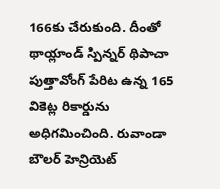166కు చేరుకుంది. దీంతో థాయ్లాండ్ స్పిన్నర్ థిపాచా పుత్తావోంగ్ పేరిట ఉన్న 165 వికెట్ల రికార్డును అధిగమించింది. రువాండా బౌలర్ హెన్రియెట్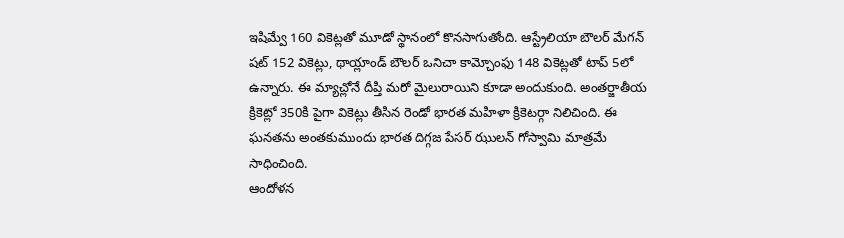ఇషిమ్వే 160 వికెట్లతో మూడో స్థానంలో కొనసాగుతోంది. ఆస్ట్రేలియా బౌలర్ మేగన్ షట్ 152 వికెట్లు, థాయ్లాండ్ బౌలర్ ఒనిచా కామ్చోంఫు 148 వికెట్లతో టాప్ 5లో ఉన్నారు. ఈ మ్యాచ్లోనే దీప్తి మరో మైలురాయిని కూడా అందుకుంది. అంతర్జాతీయ క్రికెట్లో 350కి పైగా వికెట్లు తీసిన రెండో భారత మహిళా క్రికెటర్గా నిలిచింది. ఈ ఘనతను అంతకుముందు భారత దిగ్గజ పేసర్ ఝులన్ గోస్వామి మాత్రమే సాధించింది.
ఆందోళన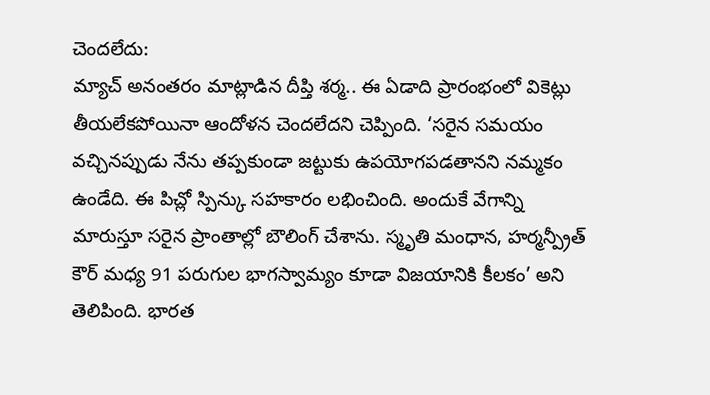చెందలేదు:
మ్యాచ్ అనంతరం మాట్లాడిన దీప్తి శర్మ.. ఈ ఏడాది ప్రారంభంలో వికెట్లు తీయలేకపోయినా ఆందోళన చెందలేదని చెప్పింది. ‘సరైన సమయం వచ్చినప్పుడు నేను తప్పకుండా జట్టుకు ఉపయోగపడతానని నమ్మకం ఉండేది. ఈ పిచ్లో స్పిన్కు సహకారం లభించింది. అందుకే వేగాన్ని మారుస్తూ సరైన ప్రాంతాల్లో బౌలింగ్ చేశాను. స్మృతి మంధాన, హర్మన్ప్రీత్ కౌర్ మధ్య 91 పరుగుల భాగస్వామ్యం కూడా విజయానికి కీలకం’ అని తెలిపింది. భారత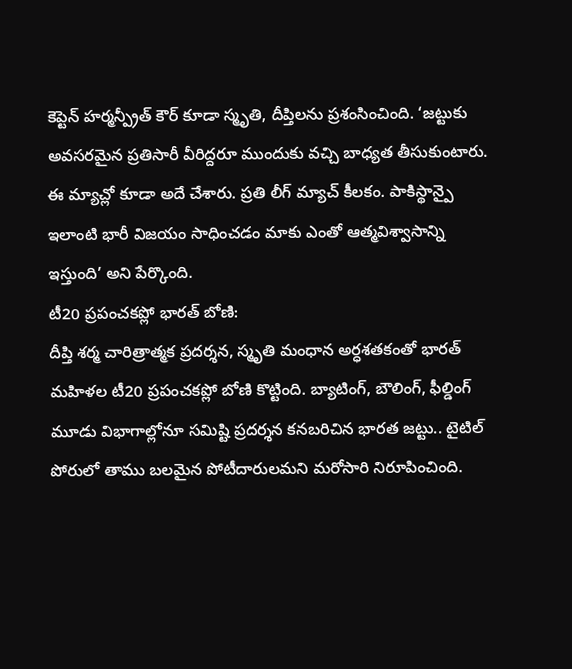కెప్టెన్ హర్మన్ప్రీత్ కౌర్ కూడా స్మృతి, దీప్తిలను ప్రశంసించింది. ‘జట్టుకు అవసరమైన ప్రతిసారీ వీరిద్దరూ ముందుకు వచ్చి బాధ్యత తీసుకుంటారు. ఈ మ్యాచ్లో కూడా అదే చేశారు. ప్రతి లీగ్ మ్యాచ్ కీలకం. పాకిస్థాన్పై ఇలాంటి భారీ విజయం సాధించడం మాకు ఎంతో ఆత్మవిశ్వాసాన్ని ఇస్తుంది’ అని పేర్కొంది.
టీ20 ప్రపంచకప్లో భారత్ బోణి:
దీప్తి శర్మ చారిత్రాత్మక ప్రదర్శన, స్మృతి మంధాన అర్ధశతకంతో భారత్ మహిళల టీ20 ప్రపంచకప్లో బోణి కొట్టింది. బ్యాటింగ్, బౌలింగ్, ఫీల్డింగ్ మూడు విభాగాల్లోనూ సమిష్టి ప్రదర్శన కనబరిచిన భారత జట్టు.. టైటిల్ పోరులో తాము బలమైన పోటీదారులమని మరోసారి నిరూపించింది.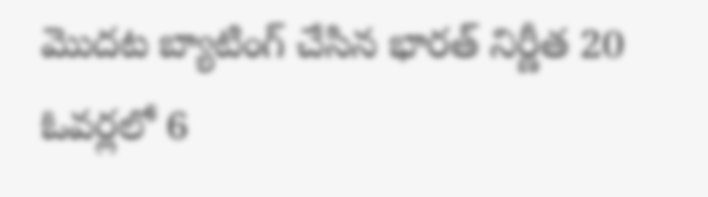మొదట బ్యాటింగ్ చేసిన భారత్ నిర్ణీత 20 ఓవర్లలో 6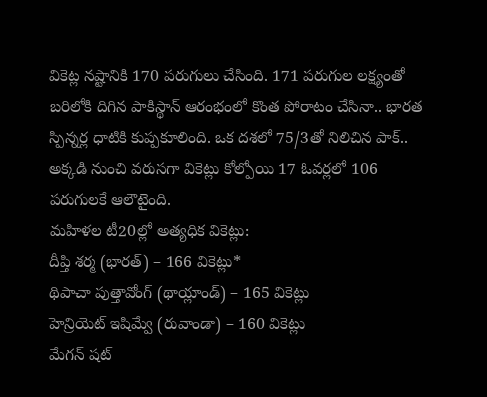వికెట్ల నష్టానికి 170 పరుగులు చేసింది. 171 పరుగుల లక్ష్యంతో బరిలోకి దిగిన పాకిస్థాన్ ఆరంభంలో కొంత పోరాటం చేసినా.. భారత స్పిన్నర్ల ధాటికి కుప్పకూలింది. ఒక దశలో 75/3తో నిలిచిన పాక్.. అక్కడి నుంచి వరుసగా వికెట్లు కోల్పోయి 17 ఓవర్లలో 106 పరుగులకే ఆలౌటైంది.
మహిళల టీ20ల్లో అత్యధిక వికెట్లు:
దీప్తి శర్మ (భారత్) – 166 వికెట్లు*
థిపాచా పుత్తావోంగ్ (థాయ్లాండ్) – 165 వికెట్లు
హెన్రియెట్ ఇషిమ్వే (రువాండా) – 160 వికెట్లు
మేగన్ షట్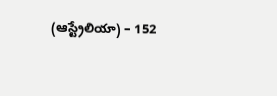(ఆస్ట్రేలియా) – 152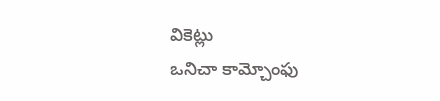వికెట్లు
ఒనిచా కామ్చోంఫు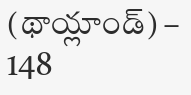(థాయ్లాండ్) – 148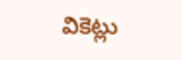వికెట్లు